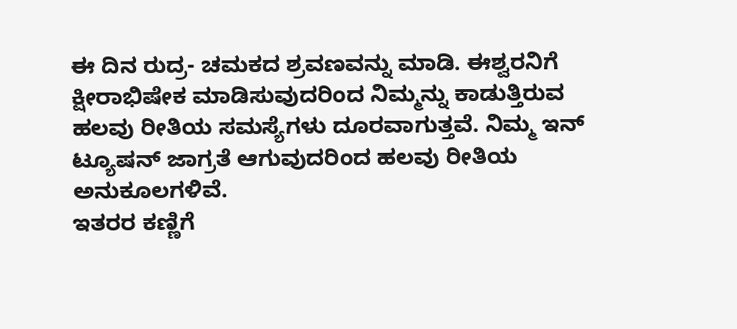ಈ ದಿನ ರುದ್ರ- ಚಮಕದ ಶ್ರವಣವನ್ನು ಮಾಡಿ. ಈಶ್ವರನಿಗೆ ಕ್ಷೀರಾಭಿಷೇಕ ಮಾಡಿಸುವುದರಿಂದ ನಿಮ್ಮನ್ನು ಕಾಡುತ್ತಿರುವ ಹಲವು ರೀತಿಯ ಸಮಸ್ಯೆಗಳು ದೂರವಾಗುತ್ತವೆ. ನಿಮ್ಮ ಇನ್ ಟ್ಯೂಷನ್ ಜಾಗ್ರತೆ ಆಗುವುದರಿಂದ ಹಲವು ರೀತಿಯ ಅನುಕೂಲಗಳಿವೆ.
ಇತರರ ಕಣ್ಣಿಗೆ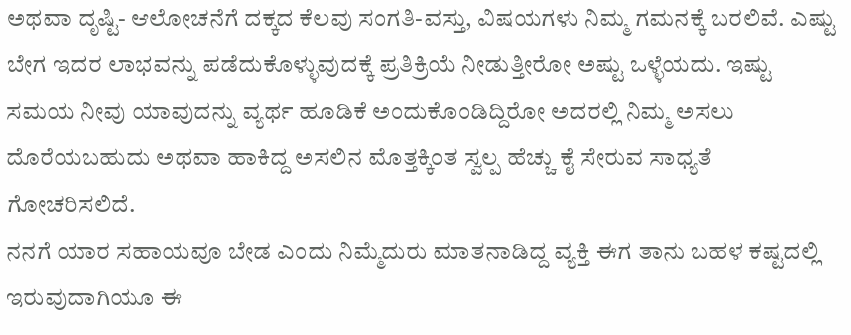ಅಥವಾ ದೃಷ್ಟಿ- ಆಲೋಚನೆಗೆ ದಕ್ಕದ ಕೆಲವು ಸಂಗತಿ-ವಸ್ತು, ವಿಷಯಗಳು ನಿಮ್ಮ ಗಮನಕ್ಕೆ ಬರಲಿವೆ. ಎಷ್ಟು ಬೇಗ ಇದರ ಲಾಭವನ್ನು ಪಡೆದುಕೊಳ್ಳುವುದಕ್ಕೆ ಪ್ರತಿಕ್ರಿಯೆ ನೀಡುತ್ತೀರೋ ಅಷ್ಟು ಒಳ್ಳೆಯದು. ಇಷ್ಟು ಸಮಯ ನೀವು ಯಾವುದನ್ನು ವ್ಯರ್ಥ ಹೂಡಿಕೆ ಅಂದುಕೊಂಡಿದ್ದಿರೋ ಅದರಲ್ಲಿ ನಿಮ್ಮ ಅಸಲು ದೊರೆಯಬಹುದು ಅಥವಾ ಹಾಕಿದ್ದ ಅಸಲಿನ ಮೊತ್ತಕ್ಕಿಂತ ಸ್ವಲ್ಪ ಹೆಚ್ಚು ಕೈ ಸೇರುವ ಸಾಧ್ಯತೆ ಗೋಚರಿಸಲಿದೆ.
ನನಗೆ ಯಾರ ಸಹಾಯವೂ ಬೇಡ ಎಂದು ನಿಮ್ಮೆದುರು ಮಾತನಾಡಿದ್ದ ವ್ಯಕ್ತಿ ಈಗ ತಾನು ಬಹಳ ಕಷ್ಟದಲ್ಲಿ ಇರುವುದಾಗಿಯೂ ಈ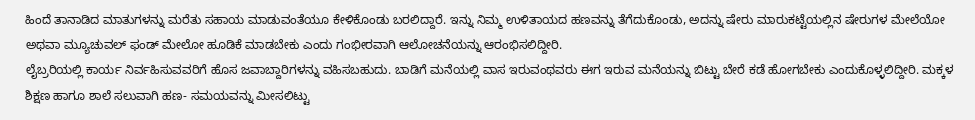ಹಿಂದೆ ತಾನಾಡಿದ ಮಾತುಗಳನ್ನು ಮರೆತು ಸಹಾಯ ಮಾಡುವಂತೆಯೂ ಕೇಳಿಕೊಂಡು ಬರಲಿದ್ದಾರೆ. ಇನ್ನು ನಿಮ್ಮ ಉಳಿತಾಯದ ಹಣವನ್ನು ತೆಗೆದುಕೊಂಡು, ಅದನ್ನು ಷೇರು ಮಾರುಕಟ್ಟೆಯಲ್ಲಿನ ಷೇರುಗಳ ಮೇಲೆಯೋ ಅಥವಾ ಮ್ಯೂಚುವಲ್ ಫಂಡ್ ಮೇಲೋ ಹೂಡಿಕೆ ಮಾಡಬೇಕು ಎಂದು ಗಂಭೀರವಾಗಿ ಆಲೋಚನೆಯನ್ನು ಆರಂಭಿಸಲಿದ್ದೀರಿ.
ಲೈಬ್ರರಿಯಲ್ಲಿ ಕಾರ್ಯ ನಿರ್ವಹಿಸುವವರಿಗೆ ಹೊಸ ಜವಾಬ್ದಾರಿಗಳನ್ನು ವಹಿಸಬಹುದು. ಬಾಡಿಗೆ ಮನೆಯಲ್ಲಿ ವಾಸ ಇರುವಂಥವರು ಈಗ ಇರುವ ಮನೆಯನ್ನು ಬಿಟ್ಟು ಬೇರೆ ಕಡೆ ಹೋಗಬೇಕು ಎಂದುಕೊಳ್ಳಲಿದ್ದೀರಿ. ಮಕ್ಕಳ ಶಿಕ್ಷಣ ಹಾಗೂ ಶಾಲೆ ಸಲುವಾಗಿ ಹಣ- ಸಮಯವನ್ನು ಮೀಸಲಿಟ್ಟು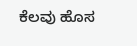ಕೆಲವು ಹೊಸ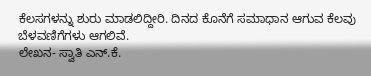ಕೆಲಸಗಳನ್ನು ಶುರು ಮಾಡಲಿದ್ದೀರಿ. ದಿನದ ಕೊನೆಗೆ ಸಮಾಧಾನ ಆಗುವ ಕೆಲವು ಬೆಳವಣಿಗೆಗಳು ಆಗಲಿವೆ.
ಲೇಖನ- ಸ್ವಾತಿ ಎನ್.ಕೆ.